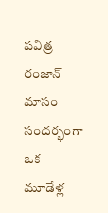పవిత్ర రంజాన్ మాసం సందర్భంగా ఒక మూడేళ్ల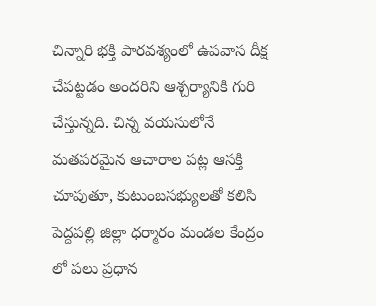చిన్నారి భక్తి పారవశ్యంలో ఉపవాస దీక్ష చేపట్టడం అందరిని ఆశ్చర్యానికి గురి చేస్తున్నది. చిన్న వయసులోనే మతపరమైన ఆచారాల పట్ల ఆసక్తి చూపుతూ, కుటుంబసభ్యులతో కలిసి
పెద్దపల్లి జిల్లా ధర్మారం మండల కేంద్రం లో పలు ప్రధాన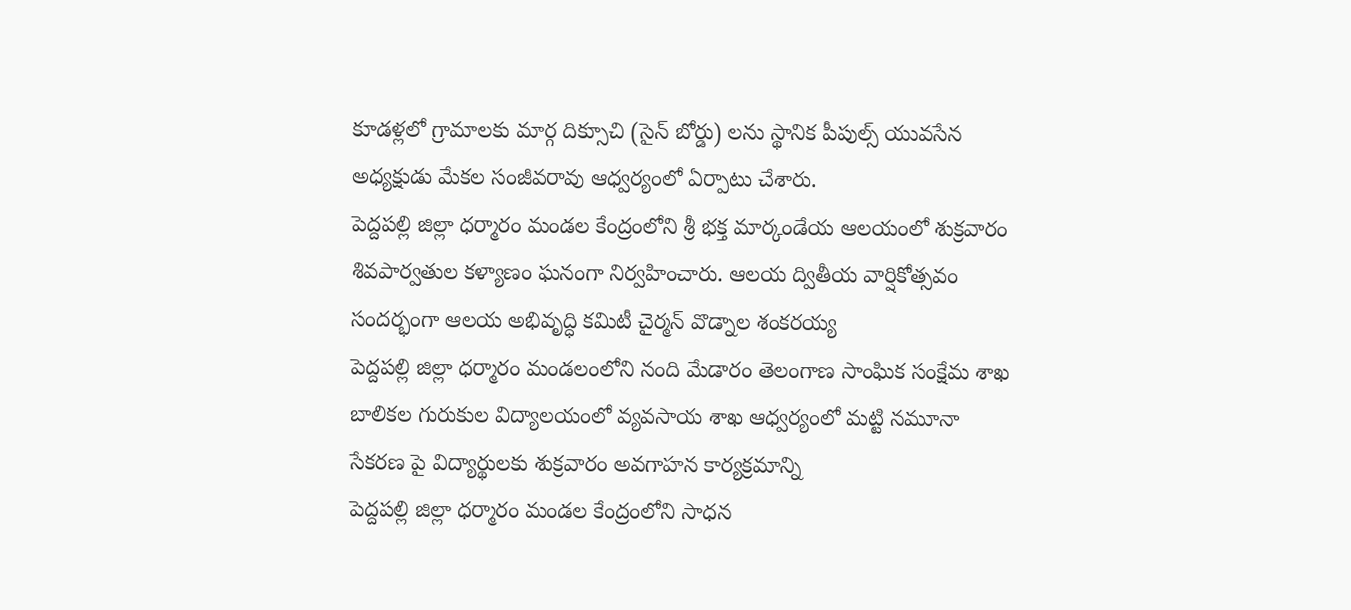కూడళ్లలో గ్రామాలకు మార్గ దిక్సూచి (సైన్ బోర్డు) లను స్థానిక పీపుల్స్ యువసేన అధ్యక్షుడు మేకల సంజీవరావు ఆధ్వర్యంలో ఏర్పాటు చేశారు.
పెద్దపల్లి జిల్లా ధర్మారం మండల కేంద్రంలోని శ్రీ భక్త మార్కండేయ ఆలయంలో శుక్రవారం శివపార్వతుల కళ్యాణం ఘనంగా నిర్వహించారు. ఆలయ ద్వితీయ వార్షికోత్సవం సందర్భంగా ఆలయ అభివృద్ధి కమిటీ చైర్మన్ వొడ్నాల శంకరయ్య
పెద్దపల్లి జిల్లా ధర్మారం మండలంలోని నంది మేడారం తెలంగాణ సాంఘిక సంక్షేమ శాఖ బాలికల గురుకుల విద్యాలయంలో వ్యవసాయ శాఖ ఆధ్వర్యంలో మట్టి నమూనా సేకరణ పై విద్యార్థులకు శుక్రవారం అవగాహన కార్యక్రమాన్ని
పెద్దపల్లి జిల్లా ధర్మారం మండల కేంద్రంలోని సాధన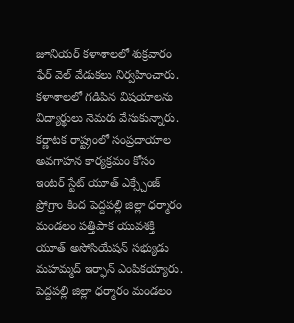జూనియర్ కళాశాలలో శుక్రవారం ఫేర్ వెల్ వేడుకలు నిర్వహించారు. కళాశాలలో గడిపిన విషయాలను విద్యార్థులు నెమరు వేసుకున్నారు.
కర్ణాటక రాష్ట్రంలో సంప్రదాయాల అవగాహన కార్యక్రమం కోసం ఇంటర్ స్టేట్ యూత్ ఎక్స్చేంజ్ ప్రోగ్రాం కింద పెద్దపల్లి జిల్లా ధర్మారం మండలం పత్తిపాక యువశక్తి యూత్ అసోసియేషన్ సభ్యుడు మహమ్మద్ ఇర్ఫాన్ ఎంపికయ్యారు.
పెద్దపల్లి జిల్లా ధర్మారం మండలం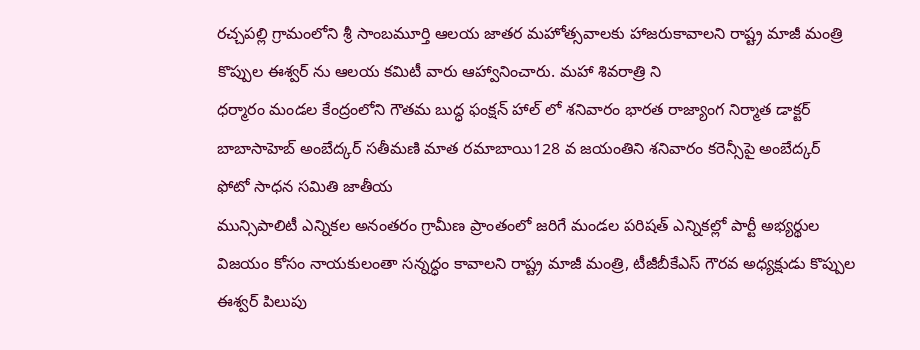రచ్చపల్లి గ్రామంలోని శ్రీ సాంబమూర్తి ఆలయ జాతర మహోత్సవాలకు హాజరుకావాలని రాష్ట్ర మాజీ మంత్రి కొప్పుల ఈశ్వర్ ను ఆలయ కమిటీ వారు ఆహ్వానించారు. మహా శివరాత్రి ని
ధర్మారం మండల కేంద్రంలోని గౌతమ బుద్ధ ఫంక్షన్ హాల్ లో శనివారం భారత రాజ్యాంగ నిర్మాత డాక్టర్ బాబాసాహెబ్ అంబేద్కర్ సతీమణి మాత రమాబాయి128 వ జయంతిని శనివారం కరెన్సీపై అంబేద్కర్ ఫోటో సాధన సమితి జాతీయ
మున్సిపాలిటీ ఎన్నికల అనంతరం గ్రామీణ ప్రాంతంలో జరిగే మండల పరిషత్ ఎన్నికల్లో పార్టీ అభ్యర్థుల విజయం కోసం నాయకులంతా సన్నద్ధం కావాలని రాష్ట్ర మాజీ మంత్రి, టీజీబీకేఎస్ గౌరవ అధ్యక్షుడు కొప్పుల ఈశ్వర్ పిలుపు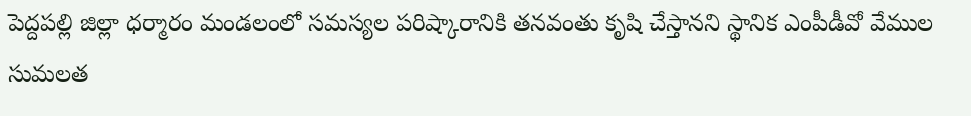పెద్దపల్లి జిల్లా ధర్మారం మండలంలో సమస్యల పరిష్కారానికి తనవంతు కృషి చేస్తానని స్థానిక ఎంపీడీవో వేముల సుమలత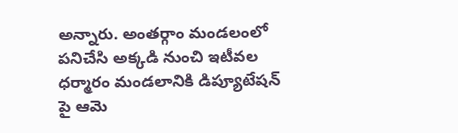అన్నారు. అంతర్గాం మండలంలో పనిచేసి అక్కడి నుంచి ఇటీవల ధర్మారం మండలానికి డిప్యూటేషన్ పై ఆమె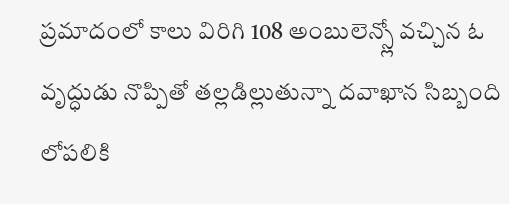ప్రమాదంలో కాలు విరిగి 108 అంబులెన్స్లో వచ్చిన ఓ వృద్ధుడు నొప్పితో తల్లడిల్లుతున్నా దవాఖాన సిబ్బంది లోపలికి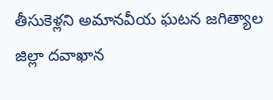తీసుకెళ్లని అమానవీయ ఘటన జగిత్యాల జిల్లా దవాఖాన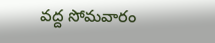వద్ద సోమవారం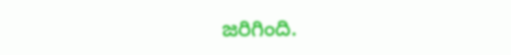జరిగింది.